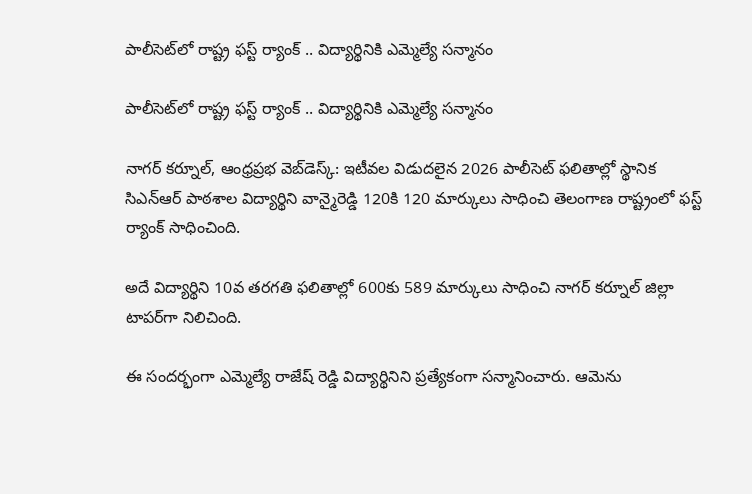పాలీసెట్‌లో రాష్ట్ర ఫస్ట్ ర్యాంక్ .. విద్యార్థినికి ఎమ్మెల్యే సన్మానం

పాలీసెట్‌లో రాష్ట్ర ఫస్ట్ ర్యాంక్ .. విద్యార్థినికి ఎమ్మెల్యే సన్మానం

నాగర్ కర్నూల్, ఆంధ్రప్రభ వెబ్‌డెస్క్: ఇటీవల విడుదలైన 2026 పాలీసెట్ ఫలితాల్లో స్థానిక సిఎన్ఆర్ పాఠశాల విద్యార్థిని వాన్మైరెడ్డి 120కి 120 మార్కులు సాధించి తెలంగాణ రాష్ట్రంలో ఫస్ట్ ర్యాంక్ సాధించింది.

అదే విద్యార్థిని 10వ తరగతి ఫలితాల్లో 600కు 589 మార్కులు సాధించి నాగర్ కర్నూల్ జిల్లా టాపర్‌గా నిలిచింది.

ఈ సందర్భంగా ఎమ్మెల్యే రాజేష్ రెడ్డి విద్యార్థినిని ప్రత్యేకంగా సన్మానించారు. ఆమెను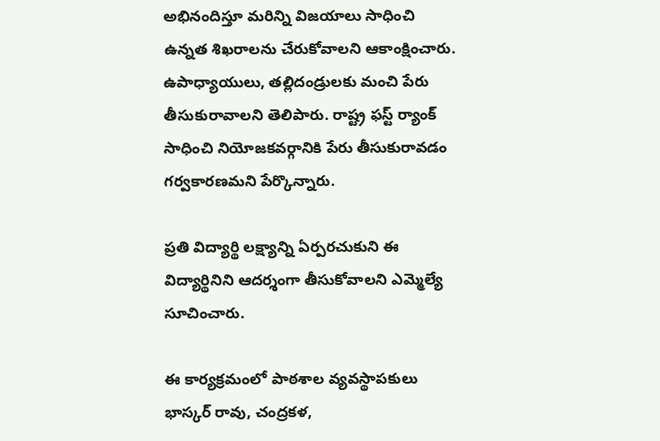అభినందిస్తూ మరిన్ని విజయాలు సాధించి ఉన్నత శిఖరాలను చేరుకోవాలని ఆకాంక్షించారు. ఉపాధ్యాయులు, తల్లిదండ్రులకు మంచి పేరు తీసుకురావాలని తెలిపారు. రాష్ట్ర ఫస్ట్ ర్యాంక్ సాధించి నియోజకవర్గానికి పేరు తీసుకురావడం గర్వకారణమని పేర్కొన్నారు.

ప్రతి విద్యార్థి లక్ష్యాన్ని ఏర్పరచుకుని ఈ విద్యార్థినిని ఆదర్శంగా తీసుకోవాలని ఎమ్మెల్యే సూచించారు.

ఈ కార్యక్రమంలో పాఠశాల వ్యవస్థాపకులు భాస్కర్ రావు, చంద్రకళ,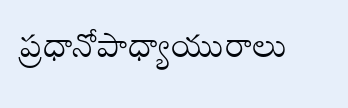ప్రధానోపాధ్యాయురాలు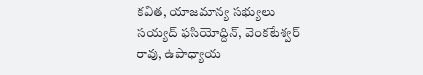కవిత, యాజమాన్య సభ్యులు సయ్యద్ ఫసియోద్దిన్, వెంకటేశ్వర్ రావు, ఉపాధ్యాయ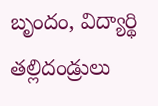బృందం, విద్యార్థి తల్లిదండ్రులు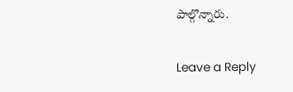పాల్గొన్నారు.

Leave a Reply